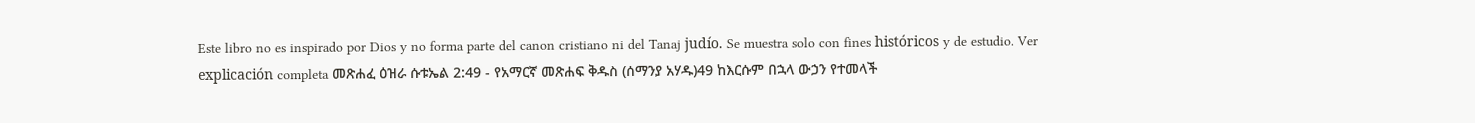Este libro no es inspirado por Dios y no forma parte del canon cristiano ni del Tanaj judío. Se muestra solo con fines históricos y de estudio. Ver explicación completa መጽሐፈ ዕዝራ ሱቱኤል 2:49 - የአማርኛ መጽሐፍ ቅዱስ (ሰማንያ አሃዱ)49 ከእርሱም በኋላ ውኃን የተመላች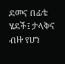ደመና በፊቴ ሄደች፤ ታላቅና ብዙ የሆነ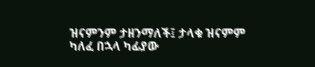ዝናምንም ታዘንማለች፤ ታላቁ ዝናምም ካለፈ በኋላ ካፊያው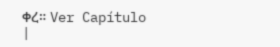ቀረ። Ver Capítulo |